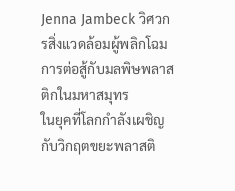Jenna Jambeck วิศวกรสิ่งแวดล้อมผู้พลิกโฉมการต่อสู้กับมลพิษพลาสติกในมหาสมุทร
ในยุคที่โลกกำลังเผชิญกับวิกฤตขยะพลาสติ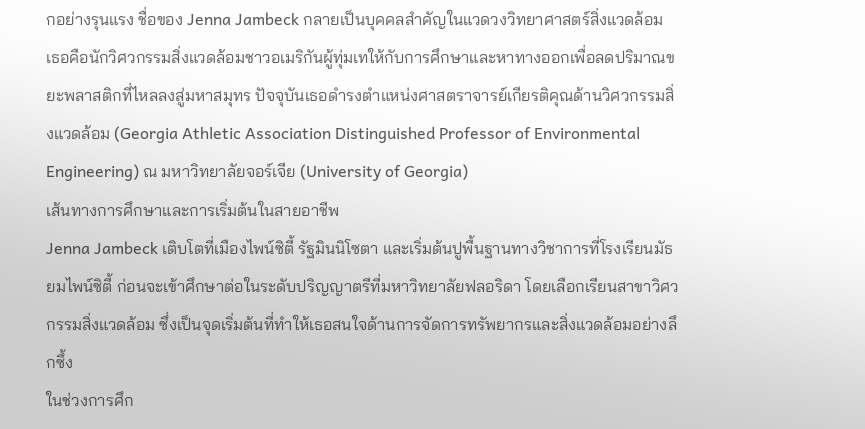กอย่างรุนแรง ชื่อของ Jenna Jambeck กลายเป็นบุคคลสำคัญในแวดวงวิทยาศาสตร์สิ่งแวดล้อม เธอคือนักวิศวกรรมสิ่งแวดล้อมชาวอเมริกันผู้ทุ่มเทให้กับการศึกษาและหาทางออกเพื่อลดปริมาณขยะพลาสติกที่ไหลลงสู่มหาสมุทร ปัจจุบันเธอดำรงตำแหน่งศาสตราจารย์เกียรติคุณด้านวิศวกรรมสิ่งแวดล้อม (Georgia Athletic Association Distinguished Professor of Environmental Engineering) ณ มหาวิทยาลัยจอร์เจีย (University of Georgia)
เส้นทางการศึกษาและการเริ่มต้นในสายอาชีพ
Jenna Jambeck เติบโตที่เมืองไพน์ซิตี้ รัฐมินนิโซตา และเริ่มต้นปูพื้นฐานทางวิชาการที่โรงเรียนมัธยมไพน์ซิตี้ ก่อนจะเข้าศึกษาต่อในระดับปริญญาตรีที่มหาวิทยาลัยฟลอริดา โดยเลือกเรียนสาขาวิศวกรรมสิ่งแวดล้อม ซึ่งเป็นจุดเริ่มต้นที่ทำให้เธอสนใจด้านการจัดการทรัพยากรและสิ่งแวดล้อมอย่างลึกซึ้ง
ในช่วงการศึก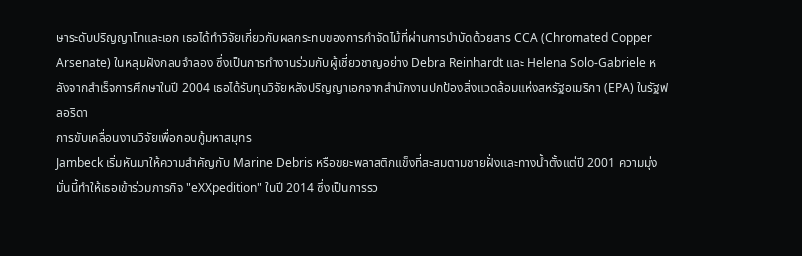ษาระดับปริญญาโทและเอก เธอได้ทำวิจัยเกี่ยวกับผลกระทบของการกำจัดไม้ที่ผ่านการบำบัดด้วยสาร CCA (Chromated Copper Arsenate) ในหลุมฝังกลบจำลอง ซึ่งเป็นการทำงานร่วมกับผู้เชี่ยวชาญอย่าง Debra Reinhardt และ Helena Solo-Gabriele หลังจากสำเร็จการศึกษาในปี 2004 เธอได้รับทุนวิจัยหลังปริญญาเอกจากสำนักงานปกป้องสิ่งแวดล้อมแห่งสหรัฐอเมริกา (EPA) ในรัฐฟลอริดา
การขับเคลื่อนงานวิจัยเพื่อกอบกู้มหาสมุทร
Jambeck เริ่มหันมาให้ความสำคัญกับ Marine Debris หรือขยะพลาสติกแข็งที่สะสมตามชายฝั่งและทางน้ำตั้งแต่ปี 2001 ความมุ่งมั่นนี้ทำให้เธอเข้าร่วมภารกิจ "eXXpedition" ในปี 2014 ซึ่งเป็นการรว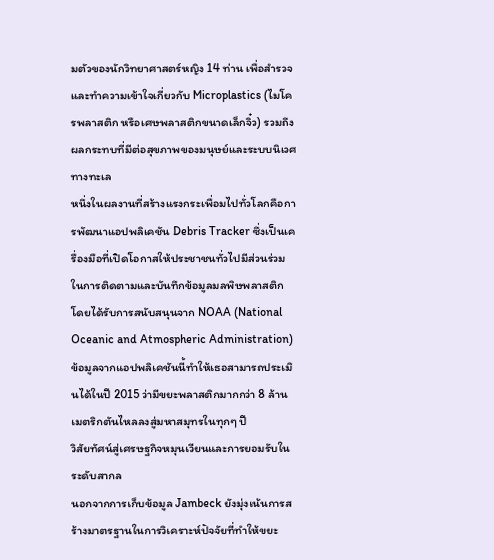มตัวของนักวิทยาศาสตร์หญิง 14 ท่าน เพื่อสำรวจและทำความเข้าใจเกี่ยวกับ Microplastics (ไมโครพลาสติก หรือเศษพลาสติกขนาดเล็กจิ๋ว) รวมถึงผลกระทบที่มีต่อสุขภาพของมนุษย์และระบบนิเวศทางทะเล
หนึ่งในผลงานที่สร้างแรงกระเพื่อมไปทั่วโลกคือการพัฒนาแอปพลิเคชัน Debris Tracker ซึ่งเป็นเครื่องมือที่เปิดโอกาสให้ประชาชนทั่วไปมีส่วนร่วมในการติดตามและบันทึกข้อมูลมลพิษพลาสติก โดยได้รับการสนับสนุนจาก NOAA (National Oceanic and Atmospheric Administration) ข้อมูลจากแอปพลิเคชันนี้ทำให้เธอสามารถประเมินได้ในปี 2015 ว่ามีขยะพลาสติกมากกว่า 8 ล้านเมตริกตันไหลลงสู่มหาสมุทรในทุกๆ ปี
วิสัยทัศน์สู่เศรษฐกิจหมุนเวียนและการยอมรับในระดับสากล
นอกจากการเก็บข้อมูล Jambeck ยังมุ่งเน้นการสร้างมาตรฐานในการวิเคราะห์ปัจจัยที่ทำให้ขยะ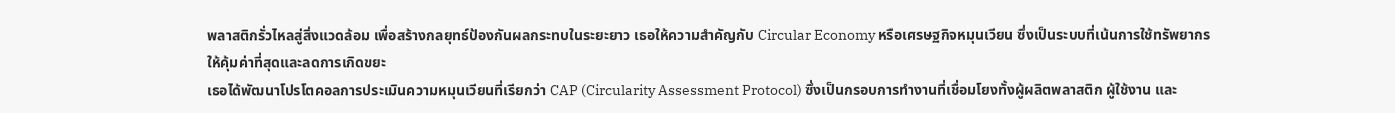พลาสติกรั่วไหลสู่สิ่งแวดล้อม เพื่อสร้างกลยุทธ์ป้องกันผลกระทบในระยะยาว เธอให้ความสำคัญกับ Circular Economy หรือเศรษฐกิจหมุนเวียน ซึ่งเป็นระบบที่เน้นการใช้ทรัพยากรให้คุ้มค่าที่สุดและลดการเกิดขยะ
เธอได้พัฒนาโปรโตคอลการประเมินความหมุนเวียนที่เรียกว่า CAP (Circularity Assessment Protocol) ซึ่งเป็นกรอบการทำงานที่เชื่อมโยงทั้งผู้ผลิตพลาสติก ผู้ใช้งาน และ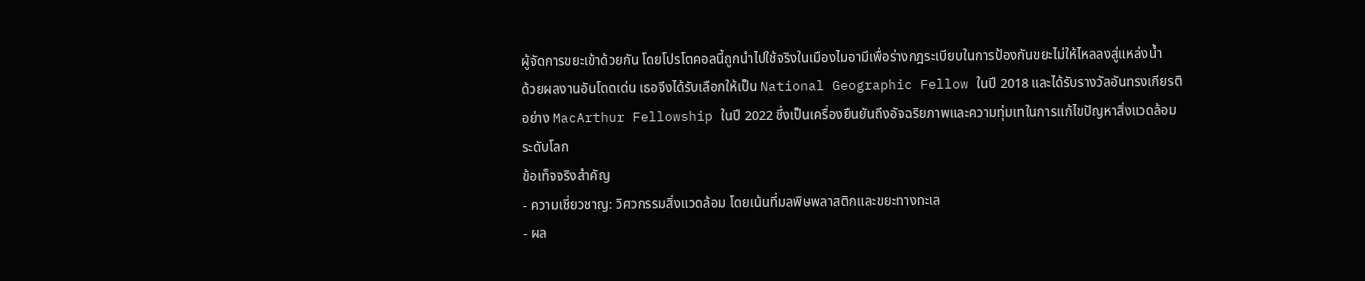ผู้จัดการขยะเข้าด้วยกัน โดยโปรโตคอลนี้ถูกนำไปใช้จริงในเมืองไมอามีเพื่อร่างกฎระเบียบในการป้องกันขยะไม่ให้ไหลลงสู่แหล่งน้ำ
ด้วยผลงานอันโดดเด่น เธอจึงได้รับเลือกให้เป็น National Geographic Fellow ในปี 2018 และได้รับรางวัลอันทรงเกียรติอย่าง MacArthur Fellowship ในปี 2022 ซึ่งเป็นเครื่องยืนยันถึงอัจฉริยภาพและความทุ่มเทในการแก้ไขปัญหาสิ่งแวดล้อมระดับโลก
ข้อเท็จจริงสำคัญ
- ความเชี่ยวชาญ: วิศวกรรมสิ่งแวดล้อม โดยเน้นที่มลพิษพลาสติกและขยะทางทะเล
- ผล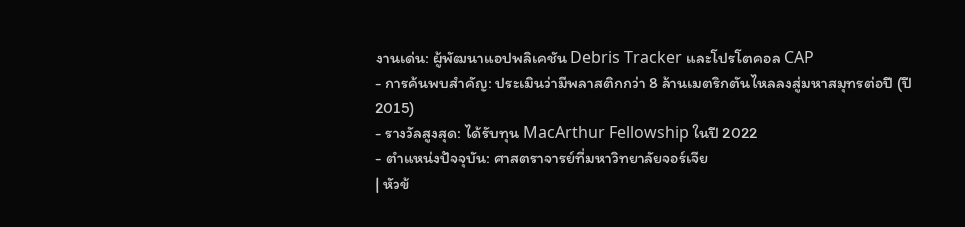งานเด่น: ผู้พัฒนาแอปพลิเคชัน Debris Tracker และโปรโตคอล CAP
- การค้นพบสำคัญ: ประเมินว่ามีพลาสติกกว่า 8 ล้านเมตริกตันไหลลงสู่มหาสมุทรต่อปี (ปี 2015)
- รางวัลสูงสุด: ได้รับทุน MacArthur Fellowship ในปี 2022
- ตำแหน่งปัจจุบัน: ศาสตราจารย์ที่มหาวิทยาลัยจอร์เจีย
| หัวข้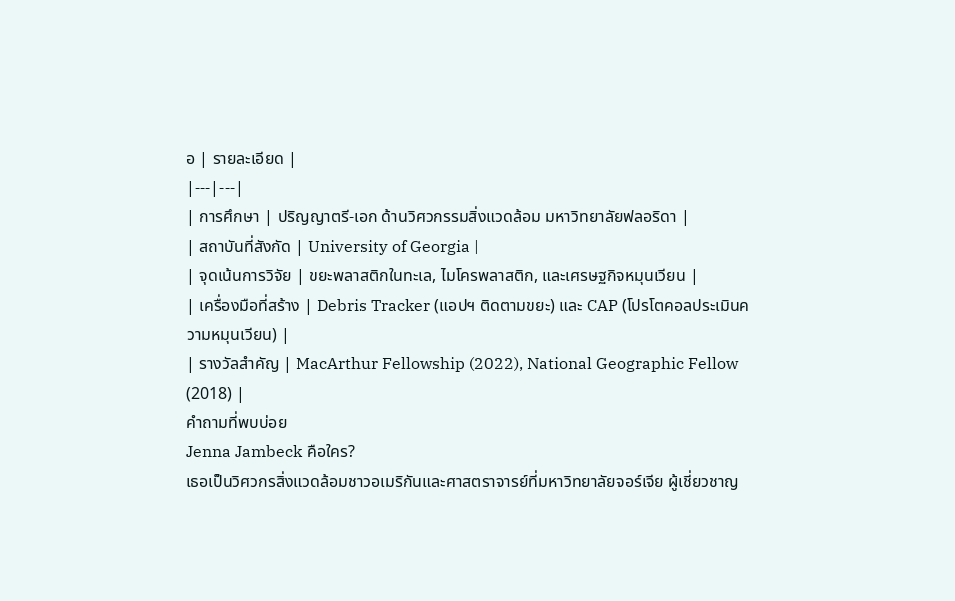อ | รายละเอียด |
|---|---|
| การศึกษา | ปริญญาตรี-เอก ด้านวิศวกรรมสิ่งแวดล้อม มหาวิทยาลัยฟลอริดา |
| สถาบันที่สังกัด | University of Georgia |
| จุดเน้นการวิจัย | ขยะพลาสติกในทะเล, ไมโครพลาสติก, และเศรษฐกิจหมุนเวียน |
| เครื่องมือที่สร้าง | Debris Tracker (แอปฯ ติดตามขยะ) และ CAP (โปรโตคอลประเมินความหมุนเวียน) |
| รางวัลสำคัญ | MacArthur Fellowship (2022), National Geographic Fellow (2018) |
คำถามที่พบบ่อย
Jenna Jambeck คือใคร?
เธอเป็นวิศวกรสิ่งแวดล้อมชาวอเมริกันและศาสตราจารย์ที่มหาวิทยาลัยจอร์เจีย ผู้เชี่ยวชาญ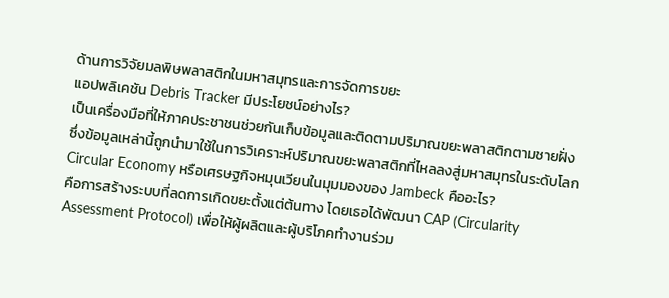ด้านการวิจัยมลพิษพลาสติกในมหาสมุทรและการจัดการขยะ
แอปพลิเคชัน Debris Tracker มีประโยชน์อย่างไร?
เป็นเครื่องมือที่ให้ภาคประชาชนช่วยกันเก็บข้อมูลและติดตามปริมาณขยะพลาสติกตามชายฝั่ง ซึ่งข้อมูลเหล่านี้ถูกนำมาใช้ในการวิเคราะห์ปริมาณขยะพลาสติกที่ไหลลงสู่มหาสมุทรในระดับโลก
Circular Economy หรือเศรษฐกิจหมุนเวียนในมุมมองของ Jambeck คืออะไร?
คือการสร้างระบบที่ลดการเกิดขยะตั้งแต่ต้นทาง โดยเธอได้พัฒนา CAP (Circularity Assessment Protocol) เพื่อให้ผู้ผลิตและผู้บริโภคทำงานร่วม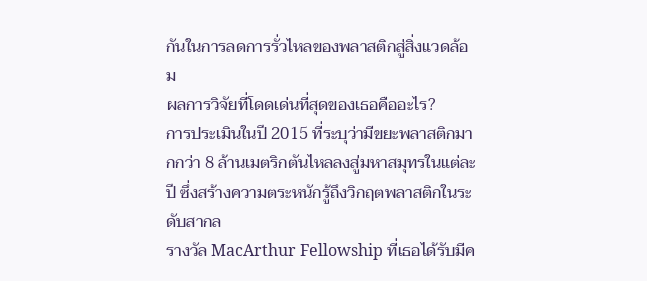กันในการลดการรั่วไหลของพลาสติกสู่สิ่งแวดล้อม
ผลการวิจัยที่โดดเด่นที่สุดของเธอคืออะไร?
การประเมินในปี 2015 ที่ระบุว่ามีขยะพลาสติกมากกว่า 8 ล้านเมตริกตันไหลลงสู่มหาสมุทรในแต่ละปี ซึ่งสร้างความตระหนักรู้ถึงวิกฤตพลาสติกในระดับสากล
รางวัล MacArthur Fellowship ที่เธอได้รับมีค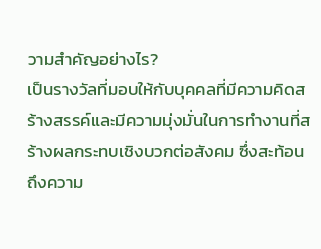วามสำคัญอย่างไร?
เป็นรางวัลที่มอบให้กับบุคคลที่มีความคิดสร้างสรรค์และมีความมุ่งมั่นในการทำงานที่สร้างผลกระทบเชิงบวกต่อสังคม ซึ่งสะท้อนถึงความ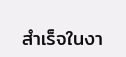สำเร็จในงา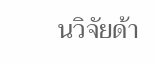นวิจัยด้า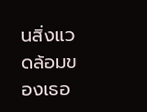นสิ่งแวดล้อมของเธอ